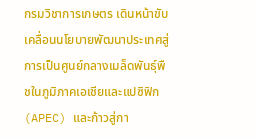กรมวิชาการเกษตร เดินหน้าขับเคลื่อนนโยบายพัฒนาประเทศสู่การเป็นศูนย์กลางเมล็ดพันธุ์พืชในภูมิภาคเอเชียและแปซิฟิก (APEC) และก้าวสู่กา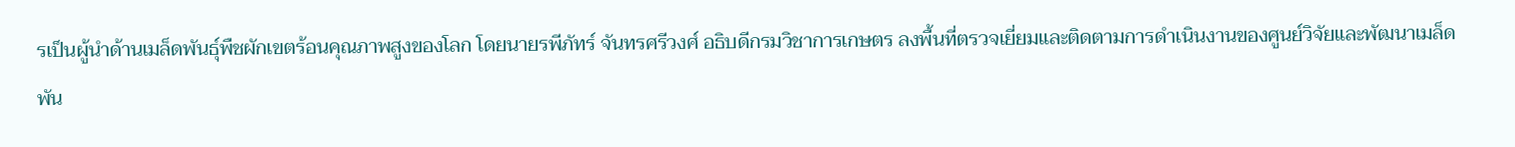รเป็นผู้นำด้านเมล็ดพันธุ์พืชผักเขตร้อนคุณภาพสูงของโลก โดยนายรพีภัทร์ จันทรศรีวงศ์ อธิบดีกรมวิชาการเกษตร ลงพื้นที่ตรวจเยี่ยมและติดตามการดำเนินงานของศูนย์วิจัยและพัฒนาเมล็ดพัน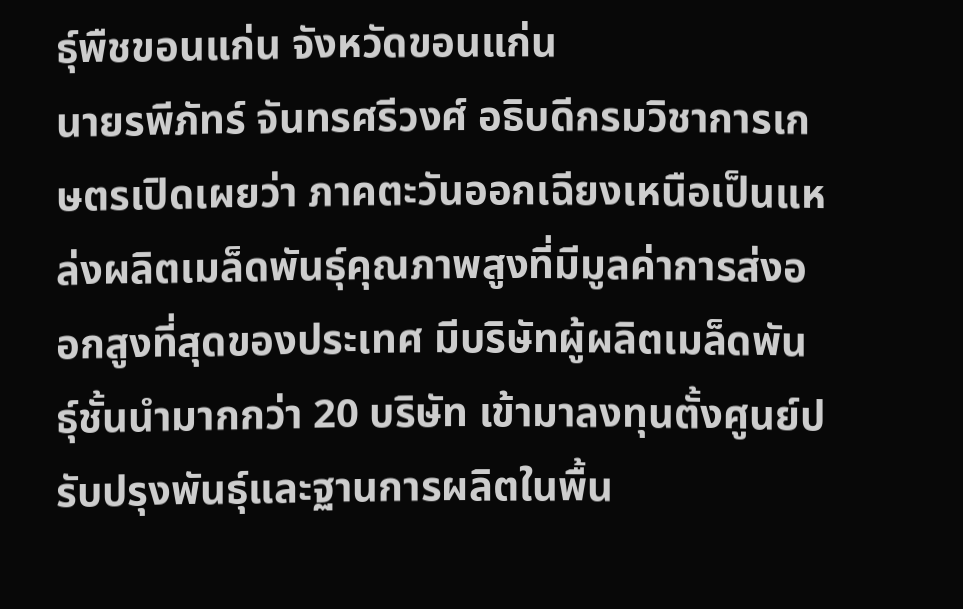ธุ์พืชขอนแก่น จังหวัดขอนแก่น
นายรพีภัทร์ จันทรศรีวงศ์ อธิบดีกรมวิชาการเกษตรเปิดเผยว่า ภาคตะวันออกเฉียงเหนือเป็นแหล่งผลิตเมล็ดพันธุ์คุณภาพสูงที่มีมูลค่าการส่งออกสูงที่สุดของประเทศ มีบริษัทผู้ผลิตเมล็ดพันธุ์ชั้นนำมากกว่า 20 บริษัท เข้ามาลงทุนตั้งศูนย์ปรับปรุงพันธุ์และฐานการผลิตในพื้น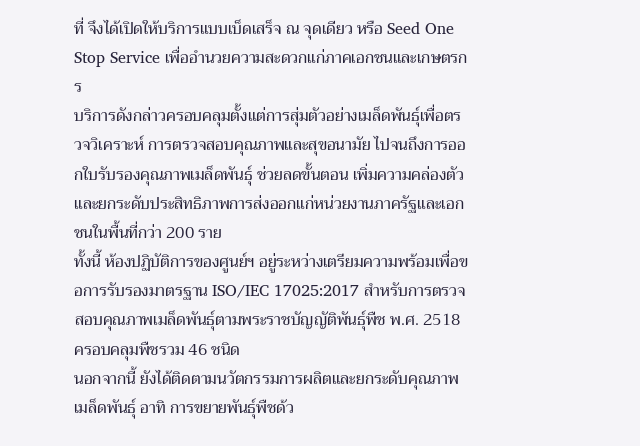ที่ จึงได้เปิดให้บริการแบบเบ็ดเสร็จ ณ จุดเดียว หรือ Seed One Stop Service เพื่ออำนวยความสะดวกแก่ภาคเอกชนและเกษตรกร
บริการดังกล่าวครอบคลุมตั้งแต่การสุ่มตัวอย่างเมล็ดพันธุ์เพื่อตรวจวิเคราะห์ การตรวจสอบคุณภาพและสุขอนามัย ไปจนถึงการออกใบรับรองคุณภาพเมล็ดพันธุ์ ช่วยลดขั้นตอน เพิ่มความคล่องตัว และยกระดับประสิทธิภาพการส่งออกแก่หน่วยงานภาครัฐและเอกชนในพื้นที่กว่า 200 ราย
ทั้งนี้ ห้องปฏิบัติการของศูนย์ฯ อยู่ระหว่างเตรียมความพร้อมเพื่อขอการรับรองมาตรฐาน ISO/IEC 17025:2017 สำหรับการตรวจสอบคุณภาพเมล็ดพันธุ์ตามพระราชบัญญัติพันธุ์พืช พ.ศ. 2518 ครอบคลุมพืชรวม 46 ชนิด
นอกจากนี้ ยังได้ติดตามนวัตกรรมการผลิตและยกระดับคุณภาพเมล็ดพันธุ์ อาทิ การขยายพันธุ์พืชด้ว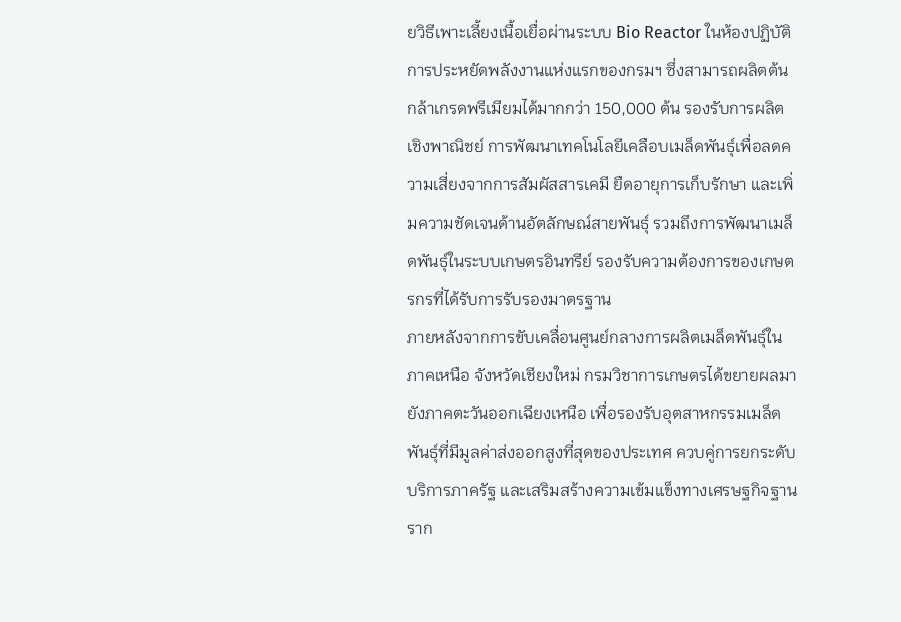ยวิธีเพาะเลี้ยงเนื้อเยื่อผ่านระบบ Bio Reactor ในห้องปฏิบัติการประหยัดพลังงานแห่งแรกของกรมฯ ซึ่งสามารถผลิตต้นกล้าเกรดพรีเมียมได้มากกว่า 150,000 ต้น รองรับการผลิตเชิงพาณิชย์ การพัฒนาเทคโนโลยีเคลือบเมล็ดพันธุ์เพื่อลดความเสี่ยงจากการสัมผัสสารเคมี ยืดอายุการเก็บรักษา และเพิ่มความชัดเจนด้านอัตลักษณ์สายพันธุ์ รวมถึงการพัฒนาเมล็ดพันธุ์ในระบบเกษตรอินทรีย์ รองรับความต้องการของเกษตรกรที่ได้รับการรับรองมาตรฐาน
ภายหลังจากการขับเคลื่อนศูนย์กลางการผลิตเมล็ดพันธุ์ในภาคเหนือ จังหวัดเชียงใหม่ กรมวิชาการเกษตรได้ขยายผลมายังภาคตะวันออกเฉียงเหนือ เพื่อรองรับอุตสาหกรรมเมล็ดพันธุ์ที่มีมูลค่าส่งออกสูงที่สุดของประเทศ ควบคู่การยกระดับบริการภาครัฐ และเสริมสร้างความเข้มแข็งทางเศรษฐกิจฐานราก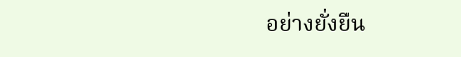อย่างยั่งยืน